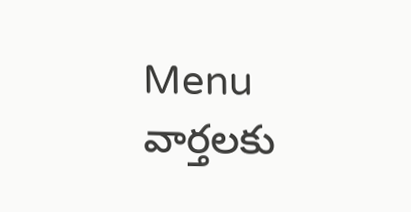Menu
వార్తలకు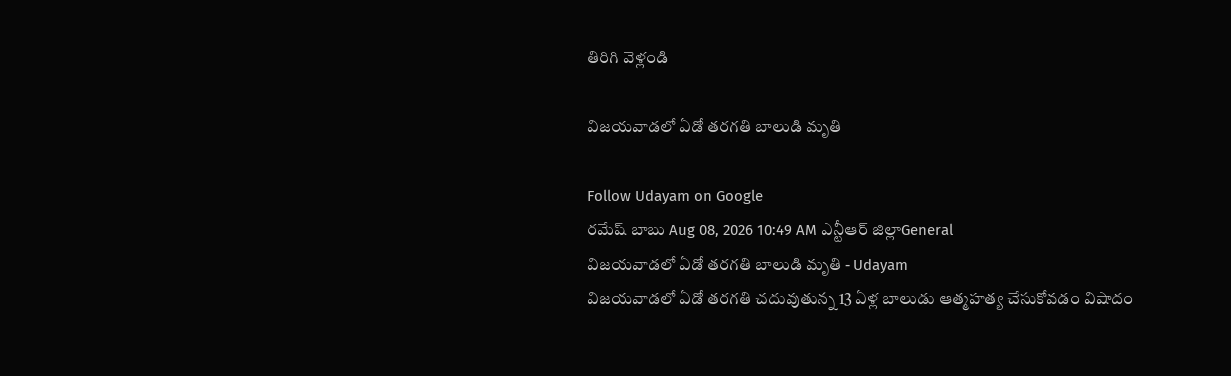తిరిగి వెళ్లండి

విజయవాడలో ఏడో తరగతి బాలుడి మృతి

Follow Udayam on Google
రమేష్ బాబు Aug 08, 2026 10:49 AM ఎన్టీఆర్ జిల్లాGeneral
విజయవాడలో ఏడో తరగతి బాలుడి మృతి - Udayam
విజయవాడలో ఏడో తరగతి చదువుతున్న 13 ఏళ్ల బాలుడు ఆత్మహత్య చేసుకోవడం విషాదం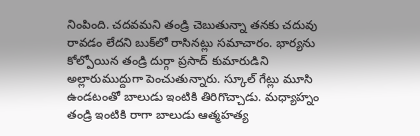నింపింది. చదవమని తండ్రి చెబుతున్నా తనకు చదువు రావడం లేదని బుక్‌లో రాసినట్లు సమాచారం. భార్యను కోల్పోయిన తండ్రి దుర్గా ప్రసాద్‌ కుమారుడిని అల్లారుముద్దుగా పెంచుతున్నారు. స్కూల్‌ గేట్లు మూసి ఉండటంతో బాలుడు ఇంటికి తిరిగొచ్చాడు. మధ్యాహ్నం తండ్రి ఇంటికి రాగా బాలుడు ఆత్మహత్య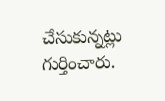చేసుకున్నట్లు గుర్తించారు.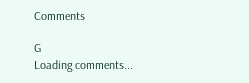Comments

G
Loading comments...